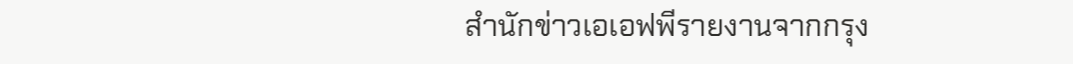สำนักข่าวเอเอฟพีรายงานจากกรุง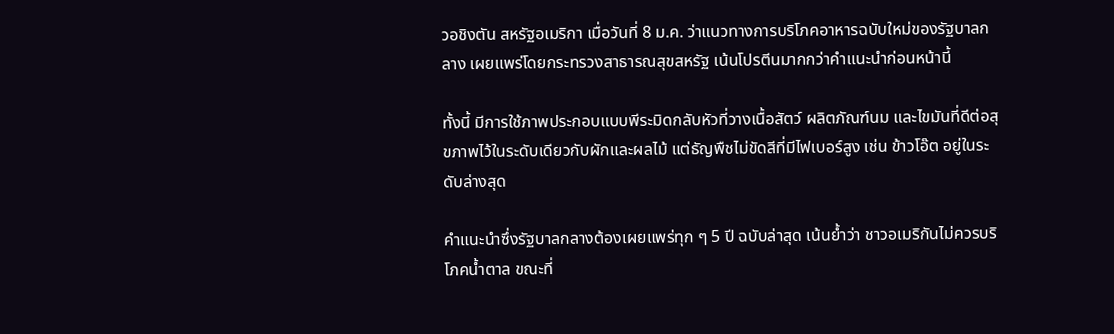วอชิงตัน สหรัฐอเมริกา เมื่อวันที่ 8 ม.ค. ว่าแนวทางการบริโภคอาหารฉบับใหม่ของรัฐบาลกลาง เผยแพร่โดยกระทรวงสาธารณสุขสหรัฐ เน้นโปรตีนมากกว่าคำแนะนำก่อนหน้านี้

ทั้งนี้ มีการใช้ภาพประกอบแบบพีระมิดกลับหัวที่วางเนื้อสัตว์ ผลิตภัณฑ์นม และไขมันที่ดีต่อสุขภาพไว้ในระดับเดียวกับผักและผลไม้ แต่ธัญพืชไม่ขัดสีที่มีไฟเบอร์สูง เช่น ข้าวโอ๊ต อยู่ในระดับล่างสุด

คำแนะนำซึ่งรัฐบาลกลางต้องเผยแพร่ทุก ๆ 5 ปี ฉบับล่าสุด เน้นย้ำว่า ชาวอเมริกันไม่ควรบริโภคน้ำตาล ขณะที่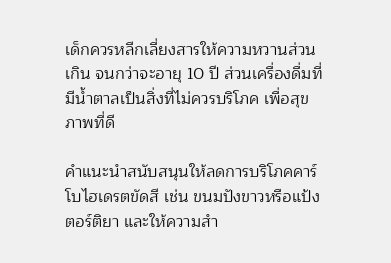เด็กควรหลีกเลี่ยงสารให้ความหวานส่วนเกิน จนกว่าจะอายุ 10 ปี ส่วนเครื่องดื่มที่มีน้ำตาลเป็นสิ่งที่ไม่ควรบริโภค เพื่อสุขภาพที่ดี

คำแนะนำสนับสนุนให้ลดการบริโภคคาร์โบไฮเดรตขัดสี เช่น ขนมปังขาวหรือแป้งตอร์ติยา และให้ความสำ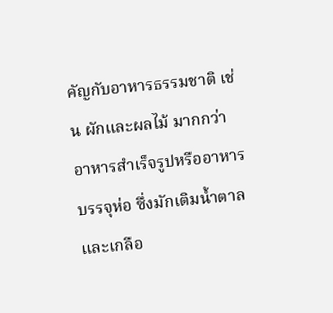คัญกับอาหารธรรมชาติ เช่น ผักและผลไม้ มากกว่าอาหารสำเร็จรูปหรืออาหารบรรจุห่อ ซึ่งมักเติมน้ำตาลและเกลือ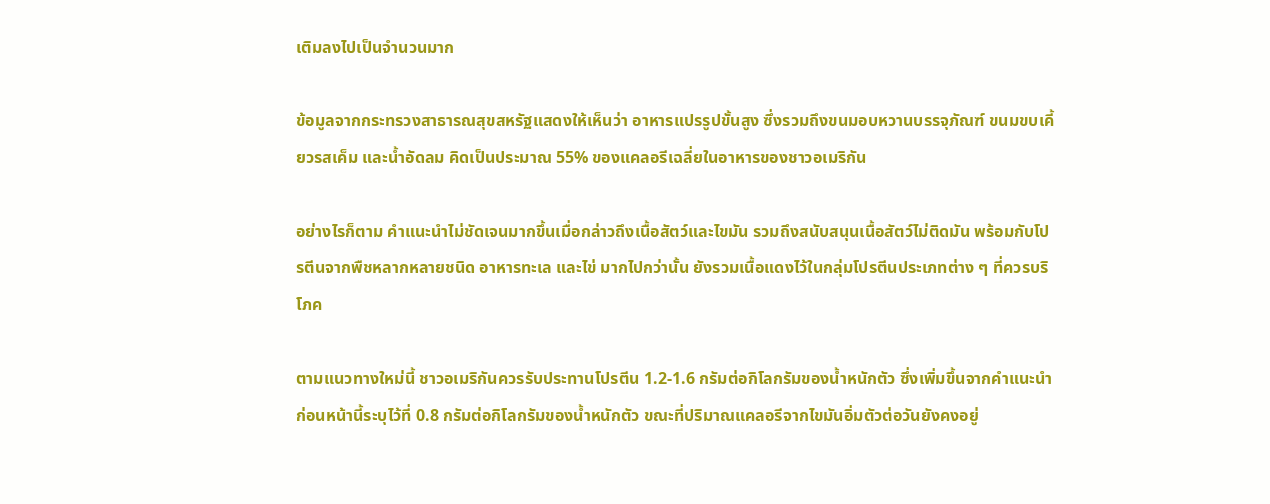เติมลงไปเป็นจำนวนมาก

ข้อมูลจากกระทรวงสาธารณสุขสหรัฐแสดงให้เห็นว่า อาหารแปรรูปขั้นสูง ซึ่งรวมถึงขนมอบหวานบรรจุภัณฑ์ ขนมขบเคี้ยวรสเค็ม และน้ำอัดลม คิดเป็นประมาณ 55% ของแคลอรีเฉลี่ยในอาหารของชาวอเมริกัน

อย่างไรก็ตาม คำแนะนำไม่ชัดเจนมากขึ้นเมื่อกล่าวถึงเนื้อสัตว์และไขมัน รวมถึงสนับสนุนเนื้อสัตว์ไม่ติดมัน พร้อมกับโปรตีนจากพืชหลากหลายชนิด อาหารทะเล และไข่ มากไปกว่านั้น ยังรวมเนื้อแดงไว้ในกลุ่มโปรตีนประเภทต่าง ๆ ที่ควรบริโภค

ตามแนวทางใหม่นี้ ชาวอเมริกันควรรับประทานโปรตีน 1.2-1.6 กรัมต่อกิโลกรัมของน้ำหนักตัว ซึ่งเพิ่มขึ้นจากคำแนะนำก่อนหน้านี้ระบุไว้ที่ 0.8 กรัมต่อกิโลกรัมของน้ำหนักตัว ขณะที่ปริมาณแคลอรีจากไขมันอิ่มตัวต่อวันยังคงอยู่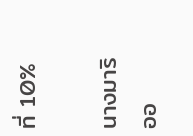ที่ 10%

นางมาริออ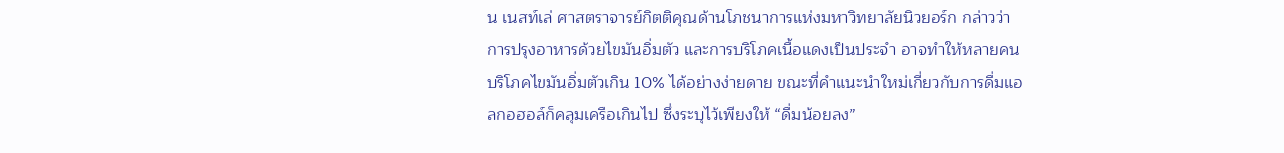น เนสท์เล่ ศาสตราจารย์กิตติคุณด้านโภชนาการแห่งมหาวิทยาลัยนิวยอร์ก กล่าวว่า การปรุงอาหารด้วยไขมันอิ่มตัว และการบริโภคเนื้อแดงเป็นประจำ อาจทำให้หลายคนบริโภคไขมันอิ่มตัวเกิน 10% ได้อย่างง่ายดาย ขณะที่คำแนะนำใหม่เกี่ยวกับการดื่มแอลกอฮอล์ก็คลุมเครือเกินไป ซึ่งระบุไว้เพียงให้ “ดื่มน้อยลง”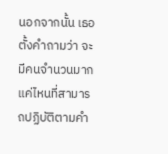นอกจากนั้น เธอตั้งคำถามว่า จะมีคนจำนวนมากแค่ไหนที่สามารถปฏิบัติตามคำ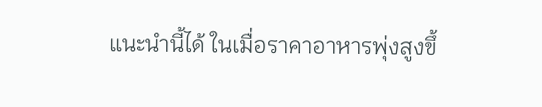แนะนำนี้ได้ ในเมื่อราคาอาหารพุ่งสูงขึ้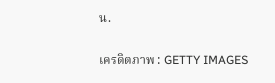น.

เครดิตภาพ : GETTY IMAGES